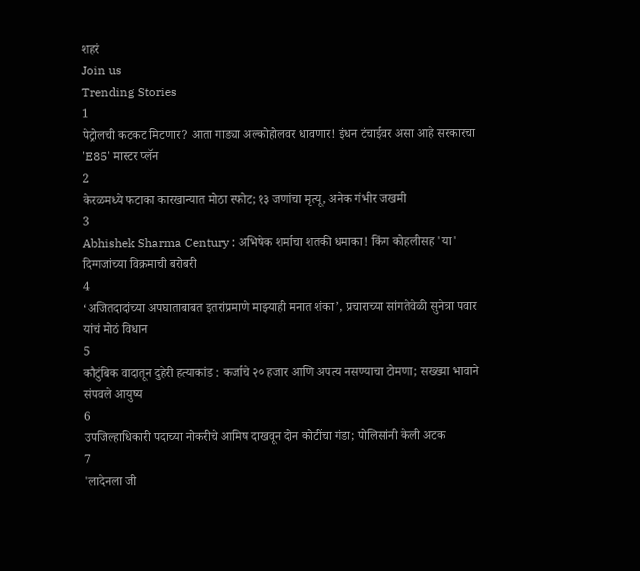शहरं
Join us
Trending Stories
1
पेट्रोलची कटकट मिटणार? आता गाड्या अल्कोहोलवर धावणार! इंधन टंचाईवर असा आहे सरकारचा 'E85' मास्टर प्लॅन
2
केरळमध्ये फटाका कारखान्यात मोठा स्फोट; १३ जणांचा मृत्यू, अनेक गंभीर जखमी
3
Abhishek Sharma Century : अभिषेक शर्माचा शतकी धमाका! किंग कोहलीसह 'या' दिग्गजांच्या विक्रमाची बरोबरी
4
‘अजितदादांच्या अपघाताबाबत इतरांप्रमाणे माझ्याही मनात शंका’, प्रचाराच्या सांगतेवेळी सुनेत्रा पवार यांचं मोठं विधान
5
कौटुंबिक वादातून दुहेरी हत्याकांड : कर्जाचे २० हजार आणि अपत्य नसण्याचा टोमणा; सख्ख्या भावाने संपवले आयुष्य
6
उपजिल्हाधिकारी पदाच्या नोकरीचे आमिष दाखवून दोन कोटींचा गंडा; पोलिसांनी केली अटक
7
'लादेनला जी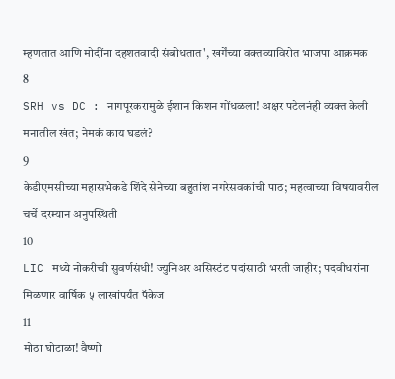म्हणतात आणि मोदींना दहशतवादी संबोधतात', खर्गेंच्या वक्तव्याविरोत भाजपा आक्रमक
8
SRH vs DC : नागपूरकरामुळे ईशान किशन गोंधळला! अक्षर पटेलनंही व्यक्त केली मनातील खंत; नेमकं काय घडलं?
9
केडीएमसीच्या महासभेकडे शिंदे सेनेच्या बहुतांश नगरेसवकांची पाठ; महत्वाच्या विषयावरील चर्चे दरम्यान अनुपस्थिती
10
LIC मध्ये नोकरीची सुवर्णसंधी! ज्युनिअर असिस्टंट पदांसाठी भरती जाहीर; पदवीधरांना मिळणार वार्षिक ५ लाखांपर्यंत पॅकेज
11
मोठा घोटाळा! वैष्णो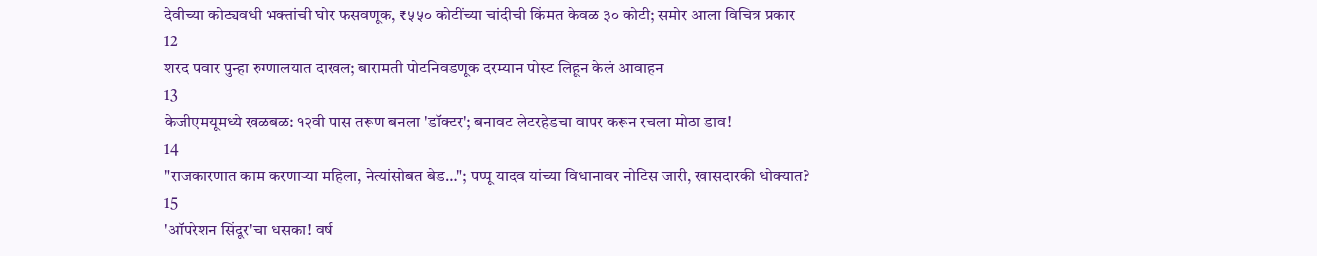देवीच्या कोट्यवधी भक्तांची घोर फसवणूक, ₹५५० कोटींच्या चांदीची किंमत केवळ ३० कोटी; समोर आला विचित्र प्रकार
12
शरद पवार पुन्हा रुग्णालयात दाखल; बारामती पोटनिवडणूक दरम्यान पोस्ट लिहून केलं आवाहन
13
केजीएमयूमध्ये खळबळ: १२वी पास तरूण बनला 'डॉक्टर'; बनावट लेटरहेडचा वापर करून रचला मोठा डाव!
14
"राजकारणात काम करणाऱ्या महिला, नेत्यांसोबत बेड…"; पप्पू यादव यांच्या विधानावर नोटिस जारी, खासदारकी धोक्यात?
15
'ऑपरेशन सिंदूर'चा धसका! वर्ष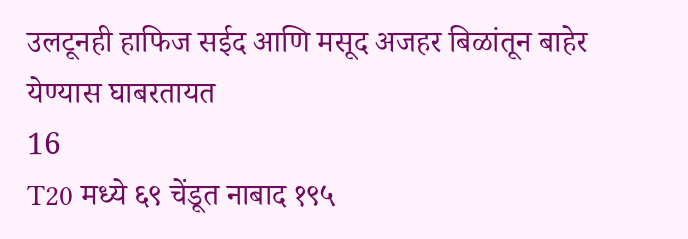उलटूनही हाफिज सईद आणि मसूद अजहर बिळांतून बाहेर येण्यास घाबरतायत
16
T20 मध्ये ६९ चेंडूत नाबाद १९५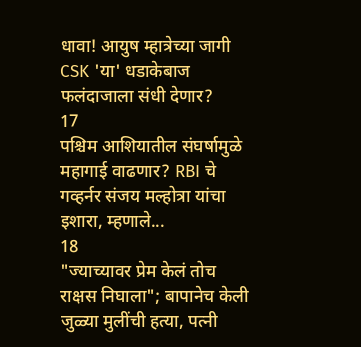धावा! आयुष म्हात्रेच्या जागी CSK 'या' धडाकेबाज फलंदाजाला संधी देणार?
17
पश्चिम आशियातील संघर्षामुळे महागाई वाढणार? RBI चे गव्हर्नर संजय मल्होत्रा यांचा इशारा, म्हणाले...
18
"ज्याच्यावर प्रेम केलं तोच राक्षस निघाला"; बापानेच केली जुळ्या मुलींची हत्या, पत्नी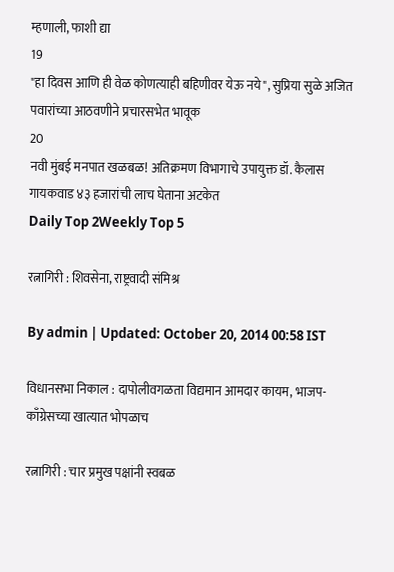म्हणाली, फाशी द्या
19
"हा दिवस आणि ही वेळ कोणत्याही बहिणीवर येऊ नये", सुप्रिया सुळे अजित पवारांच्या आठवणीने प्रचारसभेत भावूक
20
नवी मुंबई मनपात खळबळ! अतिक्रमण विभागाचे उपायुक्त डॉ. कैलास गायकवाड ४३ हजारांची लाच घेताना अटकेत
Daily Top 2Weekly Top 5

रत्नागिरी : शिवसेना, राष्ट्रवादी संमिश्र

By admin | Updated: October 20, 2014 00:58 IST

विधानसभा निकाल : दापोलीवगळता विद्यमान आमदार कायम, भाजप-काँग्रेसच्या खात्यात भोपळाच

रत्नागिरी : चार प्रमुख पक्षांनी स्वबळ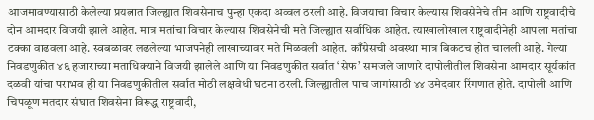आजमावण्यासाठी केलेल्या प्रयत्नात जिल्ह्यात शिवसेनाच पुन्हा एकदा अव्वल ठरली आहे. विजयाचा विचार केल्यास शिवसेनेचे तीन आणि राष्ट्रवादीचे दोन आमदार विजयी झाले आहेत. मात्र मतांचा विचार केल्यास शिवसेनेची मते जिल्ह्यात सर्वाधिक आहेत. त्याखालोखाल राष्ट्रवादीनेही आपला मतांचा टक्का वाढवला आहे. स्वबळावर लढलेल्या भाजपनेही लाखाच्यावर मते मिळवली आहेत. काँग्रेसची अवस्था मात्र बिकटच होत चालली आहे. गेल्या निवडणुकीत ४६ हजाराच्या मताधिक्याने विजयी झालेले आणि या निवडणुकीत सर्वात ‘सेफ’ समजले जाणारे दापोलीतील शिवसेना आमदार सूर्यकांत दळवी यांचा पराभव ही या निवडणुकीतील सर्वात मोठी लक्षवेधी घटना ठरली.जिल्ह्यातील पाच जागांसाठी ४४ उमेदवार रिंगणात होते. दापोली आणि चिपळूण मतदार संघात शिवसेना विरूद्ध राष्ट्रवादी,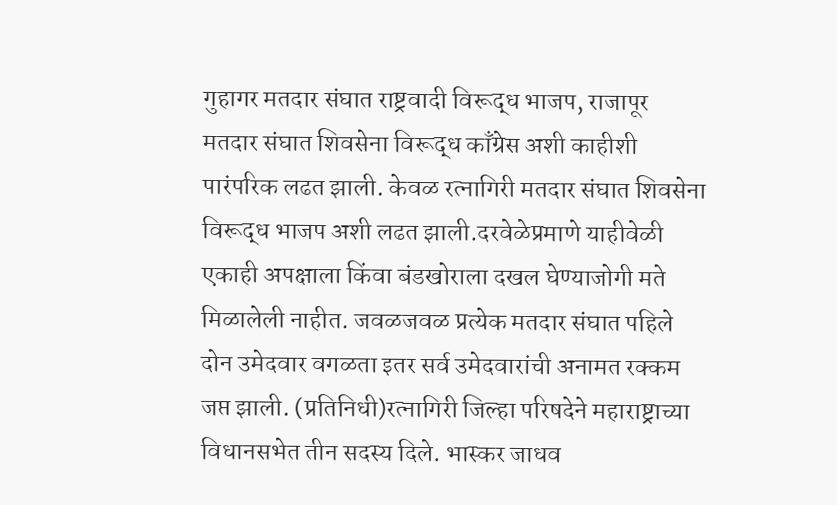गुहागर मतदार संघात राष्ट्रवादी विरूद्ध भाजप, राजापूर मतदार संघात शिवसेना विरूद्ध काँग्रेस अशी काहीशी पारंपरिक लढत झाली. केवळ रत्नागिरी मतदार संघात शिवसेना विरूद्ध भाजप अशी लढत झाली.दरवेळेप्रमाणे याहीवेळी एकाही अपक्षाला किंवा बंडखोराला दखल घेण्याजोगी मते मिळालेली नाहीत. जवळजवळ प्रत्येक मतदार संघात पहिले दोन उमेदवार वगळता इतर सर्व उमेदवारांची अनामत रक्कम जप्त झाली. (प्रतिनिधी)रत्नागिरी जिल्हा परिषदेने महाराष्ट्राच्या विधानसभेत तीन सदस्य दिले. भास्कर जाधव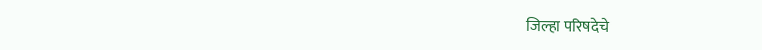जिल्हा परिषदेचे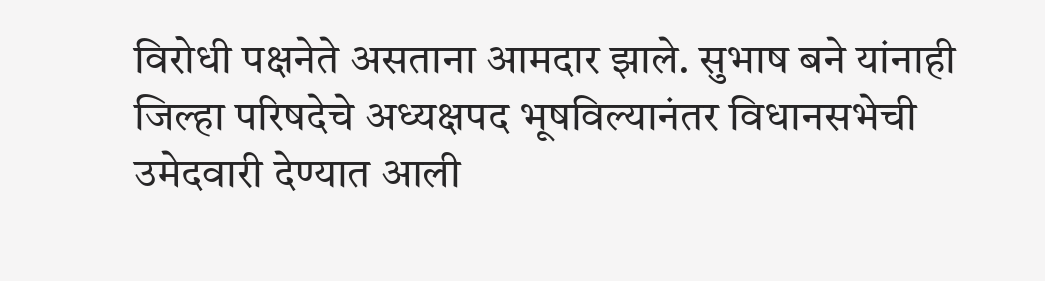विरोधी पक्षनेते असताना आमदार झाले. सुभाष बने यांनाही जिल्हा परिषदेचे अध्यक्षपद भूषविल्यानंतर विधानसभेची उमेदवारी देण्यात आली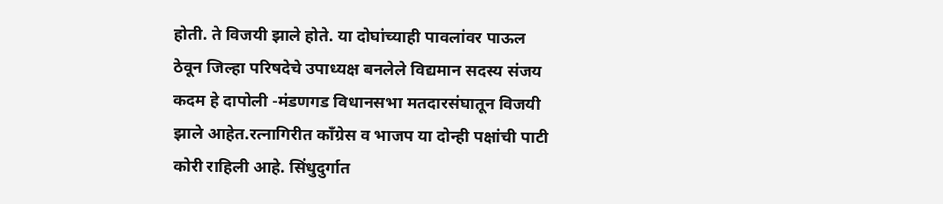होती. ते विजयी झाले होते. या दोघांच्याही पावलांवर पाऊल ठेवून जिल्हा परिषदेचे उपाध्यक्ष बनलेले विद्यमान सदस्य संजय कदम हे दापोली -मंडणगड विधानसभा मतदारसंघातून विजयी झाले आहेत.रत्नागिरीत काँग्रेस व भाजप या दोन्ही पक्षांची पाटी कोरी राहिली आहे. सिंधुदुर्गात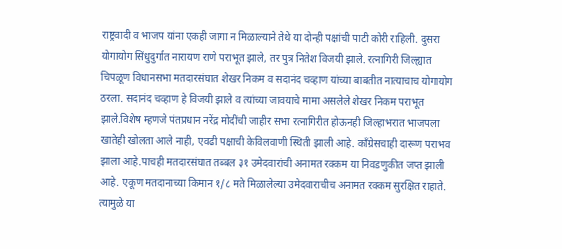राष्ट्रवादी व भाजप यांना एकही जागा न मिळाल्याने तेथे या दोन्ही पक्षांची पाटी कोरी राहिली. दुसरा योगायोग सिंधुदुर्गात नारायण राणे पराभूत झाले, तर पुत्र नितेश विजयी झाले. रत्नागिरी जिल्ह्यात चिपळूण विधानसभा मतदारसंघात शेखर निकम व सदानंद चव्हाण यांच्या बाबतीत नात्याचाच योगायोग ठरला. सदानंद चव्हाण हे विजयी झाले व त्यांच्या जावयाचे मामा असलेले शेखर निकम पराभूत झाले.विशेष म्हणजे पंतप्रधान नरेंद्र मोदींची जाहीर सभा रत्नागिरीत होऊनही जिल्हाभरात भाजपला खातेही खोलता आले नाही, एवढी पक्षाची केविलवाणी स्थिती झाली आहे. काँग्रेसचाही दारूण पराभव झाला आहे.पाचही मतदारसंघात तब्बल ३१ उमेदवारांची अनामत रक्कम या निवडणुकीत जप्त झाली आहे. एकूण मतदानाच्या किमान १/८ मते मिळालेल्या उमेदवाराचीच अनामत रक्कम सुरक्षित राहाते. त्यामुळे या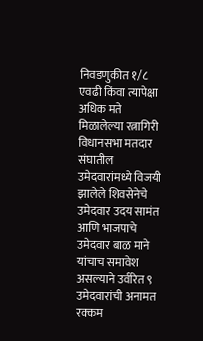निवडणुकीत १/८ एवढी किंवा त्यापेक्षा अधिक मते मिळालेल्या रत्नागिरी विधानसभा मतदार संघातील उमेदवारांमध्ये विजयी झालेले शिवसेनेचे उमेदवार उदय सामंत आणि भाजपाचे उमेदवार बाळ माने यांचाच समावेश असल्याने उर्वरित ९ उमेदवारांची अनामत रक्कम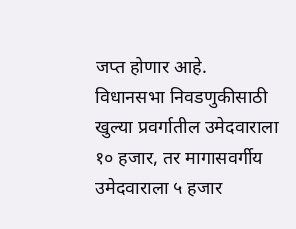जप्त होणार आहे. विधानसभा निवडणुकीसाठी खुल्या प्रवर्गातील उमेदवाराला १० हजार, तर मागासवर्गीय उमेदवाराला ५ हजार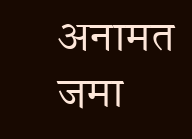अनामत जमा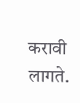करावी लागते.